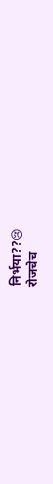निर्भया??😢
रोजचेच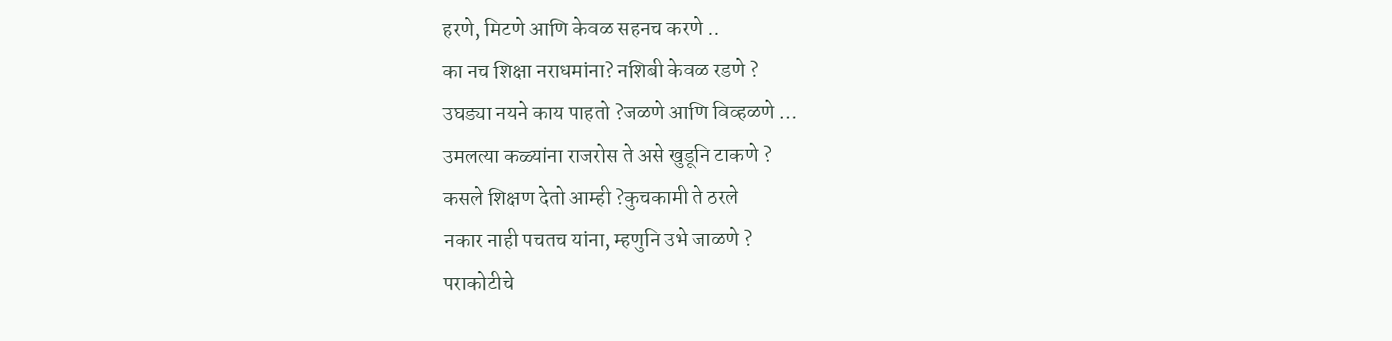हरणे, मिटणे आणि केवळ सहनच करणे ..
का नच शिक्षा नराधमांना? नशिबी केवळ रडणे ?
उघड्या नयने काय पाहतो ?जळणे आणि विव्हळणे …
उमलत्या कळ्यांना राजरोस ते असे खुडूनि टाकणे ?
कसले शिक्षण देतो आम्ही ?कुचकामी ते ठरले
नकार नाही पचतच यांना, म्हणुनि उभे जाळणे ?
पराकोटीचे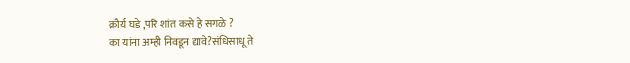क्रौर्य घडे ,परि शांत कसे हे सगळे ?
का यांना अम्ही निवडून द्यावे?संधिसाधू ते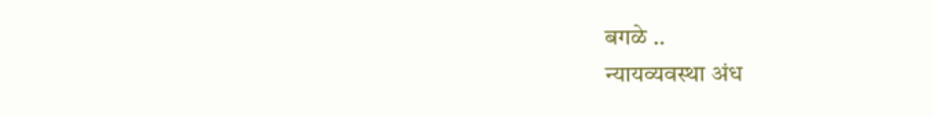बगळे ..
न्यायव्यवस्था अंध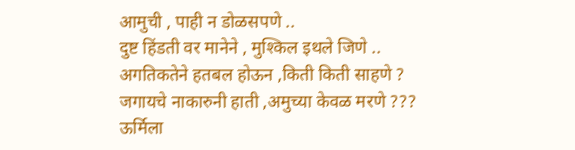आमुची , पाही न डोळसपणे ..
दुष्ट हिंडती वर मानेने , मुश्किल इथले जिणे ..
अगतिकतेने हतबल होऊन ,किती किती साहणे ?
जगायचे नाकारुनी हाती ,अमुच्या केवळ मरणे ???
ऊर्मिला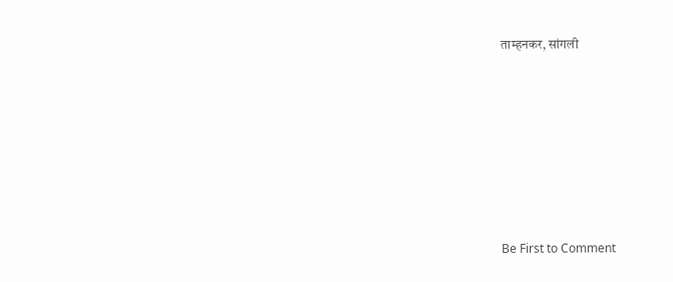ताम्हनकर, सांगली







Be First to Comment